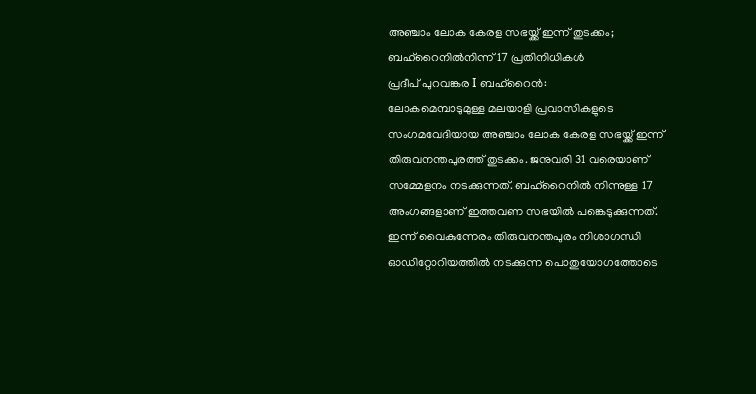അഞ്ചാം ലോക കേരള സഭയ്ക്ക് ഇന്ന് തുടക്കം; ബഹ്റൈനിൽനിന്ന് 17 പ്രതിനിധികൾ
പ്രദീപ് പുറവങ്കര I ബഹ്റൈൻ:
ലോകമെമ്പാടുമുള്ള മലയാളി പ്രവാസികളുടെ സംഗമവേദിയായ അഞ്ചാം ലോക കേരള സഭയ്ക്ക് ഇന്ന് തിരുവനന്തപുരത്ത് തുടക്കം. ജനുവരി 31 വരെയാണ് സമ്മേളനം നടക്കുന്നത്. ബഹ്റൈനിൽ നിന്നുള്ള 17 അംഗങ്ങളാണ് ഇത്തവണ സഭയിൽ പങ്കെടുക്കുന്നത്.
ഇന്ന് വൈകുന്നേരം തിരുവനന്തപുരം നിശാഗന്ധി ഓഡിറ്റോറിയത്തിൽ നടക്കുന്ന പൊതുയോഗത്തോടെ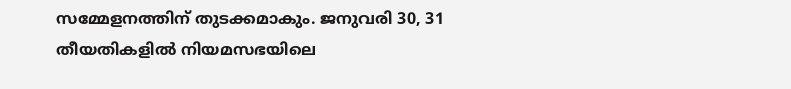സമ്മേളനത്തിന് തുടക്കമാകും. ജനുവരി 30, 31 തീയതികളിൽ നിയമസഭയിലെ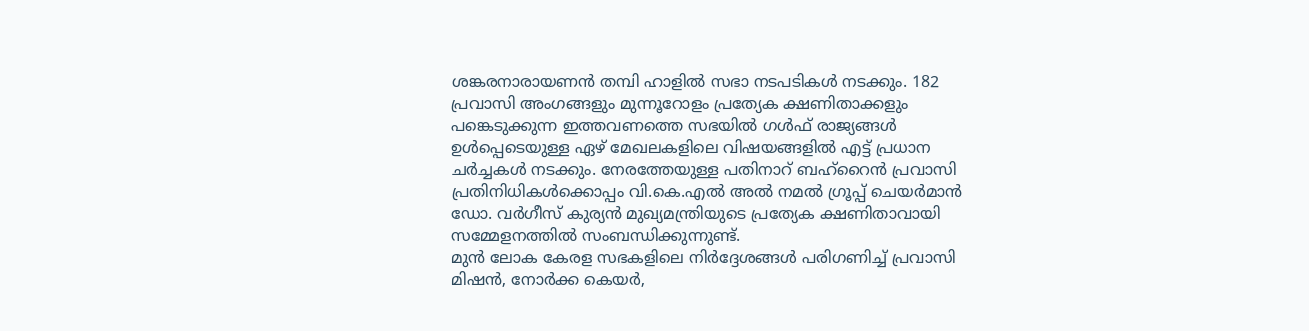ശങ്കരനാരായണൻ തമ്പി ഹാളിൽ സഭാ നടപടികൾ നടക്കും. 182 പ്രവാസി അംഗങ്ങളും മുന്നൂറോളം പ്രത്യേക ക്ഷണിതാക്കളും പങ്കെടുക്കുന്ന ഇത്തവണത്തെ സഭയിൽ ഗൾഫ് രാജ്യങ്ങൾ ഉൾപ്പെടെയുള്ള ഏഴ് മേഖലകളിലെ വിഷയങ്ങളിൽ എട്ട് പ്രധാന ചർച്ചകൾ നടക്കും. നേരത്തേയുള്ള പതിനാറ് ബഹ്റൈൻ പ്രവാസി പ്രതിനിധികൾക്കൊപ്പം വി.കെ.എൽ അൽ നമൽ ഗ്രൂപ്പ് ചെയർമാൻ ഡോ. വർഗീസ് കുര്യൻ മുഖ്യമന്ത്രിയുടെ പ്രത്യേക ക്ഷണിതാവായി സമ്മേളനത്തിൽ സംബന്ധിക്കുന്നുണ്ട്.
മുൻ ലോക കേരള സഭകളിലെ നിർദ്ദേശങ്ങൾ പരിഗണിച്ച് പ്രവാസി മിഷൻ, നോർക്ക കെയർ,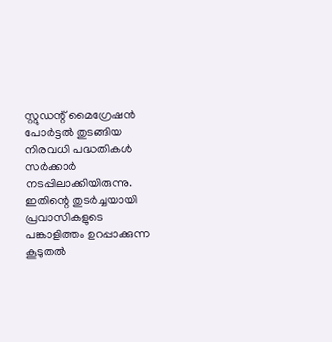സ്റ്റുഡന്റ് മൈഗ്രേഷൻ പോർട്ടൽ തുടങ്ങിയ നിരവധി പദ്ധതികൾ സർക്കാർ നടപ്പിലാക്കിയിരുന്നു. ഇതിന്റെ തുടർച്ചയായി പ്രവാസികളുടെ പങ്കാളിത്തം ഉറപ്പാക്കുന്ന കൂടുതൽ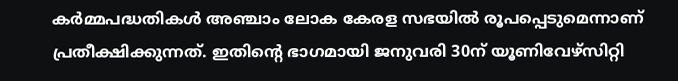കർമ്മപദ്ധതികൾ അഞ്ചാം ലോക കേരള സഭയിൽ രൂപപ്പെടുമെന്നാണ് പ്രതീക്ഷിക്കുന്നത്. ഇതിന്റെ ഭാഗമായി ജനുവരി 30ന് യൂണിവേഴ്സിറ്റി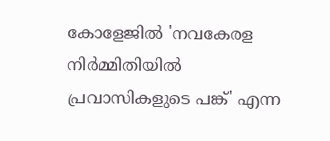കോളേജിൽ 'നവകേരള നിർമ്മിതിയിൽ പ്രവാസികളുടെ പങ്ക്' എന്ന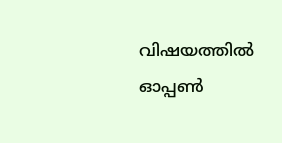വിഷയത്തിൽ ഓപ്പൺ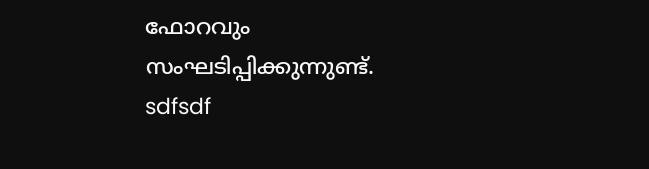ഫോറവും സംഘടിപ്പിക്കുന്നുണ്ട്.
sdfsdf